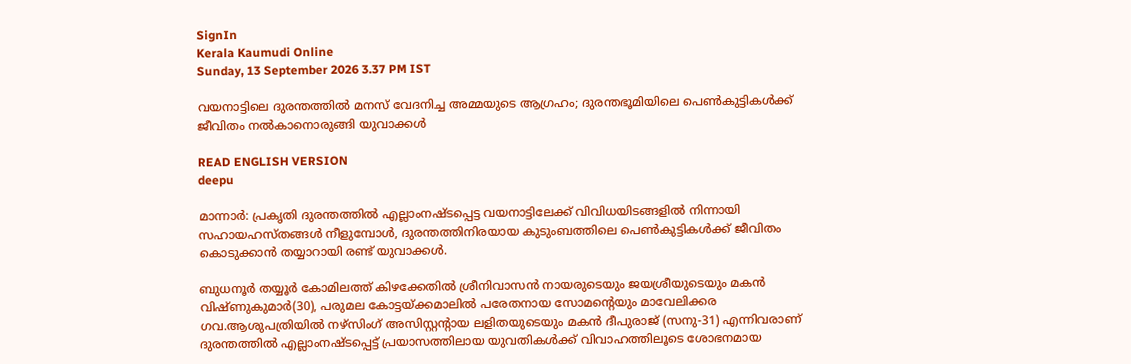SignIn
Kerala Kaumudi Online
Sunday, 13 September 2026 3.37 PM IST

വയനാട്ടിലെ ദുരന്തത്തിൽ മനസ് വേദനിച്ച അമ്മയുടെ ആഗ്രഹം; ദുരന്തഭൂമിയിലെ പെൺകുട്ടികൾക്ക് ജീവിതം നൽകാനൊരുങ്ങി യുവാക്കൾ

READ ENGLISH VERSION
deepu

മാന്നാർ: പ്രകൃതി ദുരന്തത്തിൽ എല്ലാംനഷ്ടപ്പെട്ട വയനാട്ടിലേക്ക് വിവിധയിടങ്ങളിൽ നിന്നായി സഹായഹസ്തങ്ങൾ നീളുമ്പോൾ, ദുരന്തത്തിനിരയായ കുടുംബത്തിലെ പെൺകുട്ടികൾക്ക് ജീവിതം കൊടുക്കാൻ തയ്യാറായി രണ്ട് യുവാക്കൾ.

ബുധനൂർ തയ്യൂർ കോമിലത്ത് കിഴക്കേതിൽ ശ്രീനിവാസൻ നായരുടെയും ജയശ്രീയുടെയും മകൻ വിഷ്ണുകുമാർ(30), പരുമല കോട്ടയ്‌ക്കമാലിൽ പരേതനായ സോമന്റെയും മാവേലിക്കര ഗവ.ആശുപത്രിയിൽ നഴ്സിംഗ് അസിസ്റ്റന്റായ ലളിതയുടെയും മകൻ ദീപുരാജ് (സനു-31) എന്നിവരാണ് ദുരന്തത്തിൽ എല്ലാംനഷ്ടപ്പെട്ട് പ്രയാസത്തിലായ യുവതികൾക്ക് വിവാഹത്തിലൂടെ ശോഭനമായ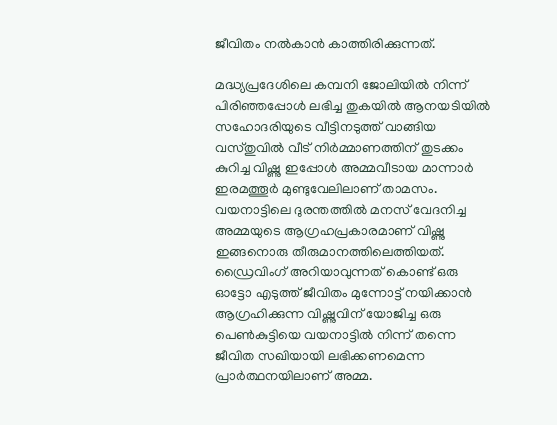ജീവിതം നൽകാൻ കാത്തിരിക്കുന്നത്.

മദ്ധ്യപ്രദേശിലെ കമ്പനി ജോലിയിൽ നിന്ന് പിരിഞ്ഞപ്പോൾ ലഭിച്ച തുകയിൽ ആനയടിയിൽ സഹോദരിയുടെ വീട്ടിനടുത്ത് വാങ്ങിയ വസ്തുവിൽ വീട് നിർമ്മാണത്തിന് തുടക്കം കുറിച്ച വിഷ്ണു ഇപ്പോൾ അമ്മവീടായ മാന്നാർ ഇരമത്തൂർ മുണ്ടുവേലിലാണ് താമസം. വയനാട്ടിലെ ദുരന്തത്തിൽ മനസ് വേദനിച്ച അമ്മയുടെ ആഗ്രഹപ്രകാരമാണ് വിഷ്ണു ഇങ്ങനൊരു തീരുമാനത്തിലെത്തിയത്. ഡ്രൈവിംഗ് അറിയാവുന്നത് കൊണ്ട് ഒരു ഓട്ടോ എടുത്ത് ജീവിതം മുന്നോട്ട് നയിക്കാൻ ആഗ്രഹിക്കുന്ന വിഷ്ണുവിന് യോജിച്ച ഒരു പെൺകുട്ടിയെ വയനാട്ടിൽ നിന്ന് തന്നെ ജീവിത സഖിയായി ലഭിക്കണമെന്ന പ്രാർത്ഥനയിലാണ് അമ്മ.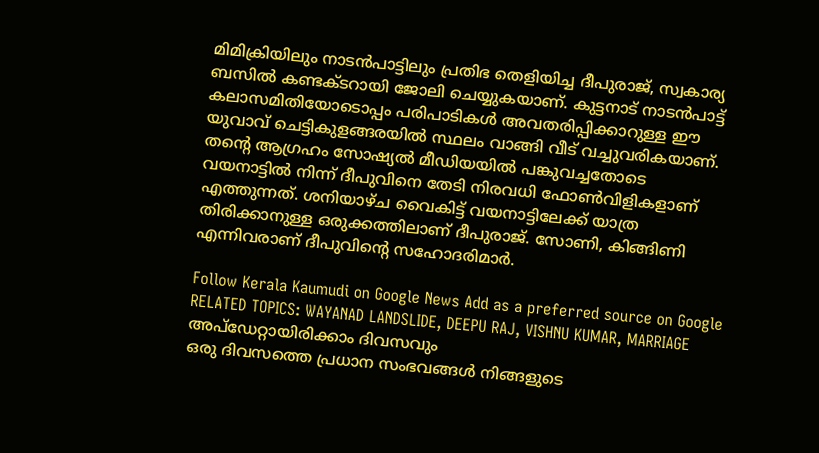മിമിക്രിയിലും നാടൻപാട്ടിലും പ്രതിഭ തെളിയിച്ച ദീപുരാജ്, സ്വകാര്യ ബസിൽ കണ്ടക്ടറായി ജോലി ചെയ്യുകയാണ്. കുട്ടനാട് നാടൻപാട്ട് കലാസമിതിയോടൊപ്പം പരിപാടികൾ അവതരിപ്പിക്കാറുള്ള ഈ യുവാവ് ചെട്ടികുളങ്ങരയിൽ സ്ഥലം വാങ്ങി വീട് വച്ചുവരികയാണ്. തന്റെ ആഗ്രഹം സോഷ്യൽ മീഡിയയിൽ പങ്കുവച്ചതോടെ വയനാട്ടിൽ നിന്ന് ദീപുവിനെ തേടി നിരവധി ഫോൺവിളികളാണ് എത്തുന്നത്. ശനിയാഴ്ച വൈകിട്ട് വയനാട്ടിലേക്ക് യാത്ര തിരിക്കാനുള്ള ഒരുക്കത്തിലാണ് ദീപുരാജ്. സോണി, കിങ്ങിണി എന്നിവരാണ് ദീപുവിന്റെ സഹോദരിമാർ.

Follow Kerala Kaumudi on Google News Add as a preferred source on Google
RELATED TOPICS: WAYANAD LANDSLIDE, DEEPU RAJ, VISHNU KUMAR, MARRIAGE
അപ്ഡേറ്റായിരിക്കാം ദിവസവും
ഒരു ദിവസത്തെ പ്രധാന സംഭവങ്ങൾ നിങ്ങളുടെ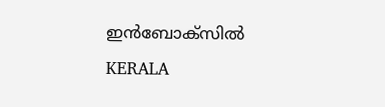ഇൻബോക്സിൽ
KERALA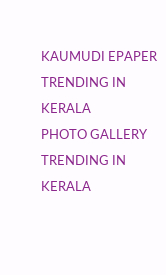KAUMUDI EPAPER
TRENDING IN KERALA
PHOTO GALLERY
TRENDING IN KERALA